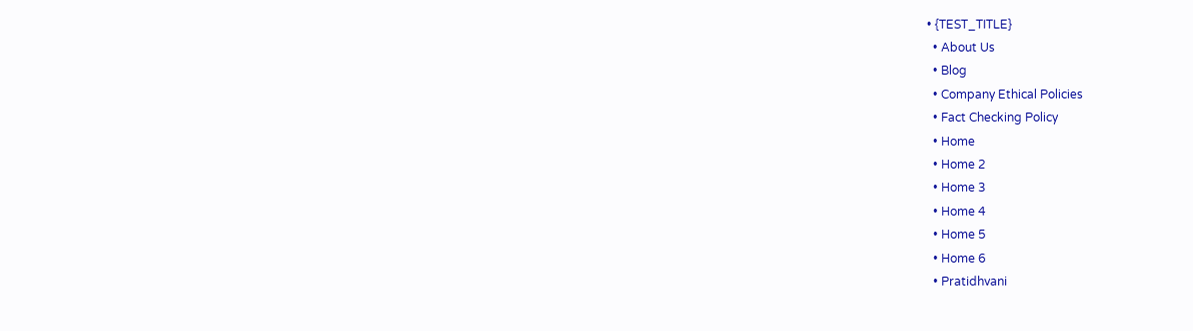• {TEST_TITLE}
  • About Us
  • Blog
  • Company Ethical Policies
  • Fact Checking Policy
  • Home
  • Home 2
  • Home 3
  • Home 4
  • Home 5
  • Home 6
  • Pratidhvani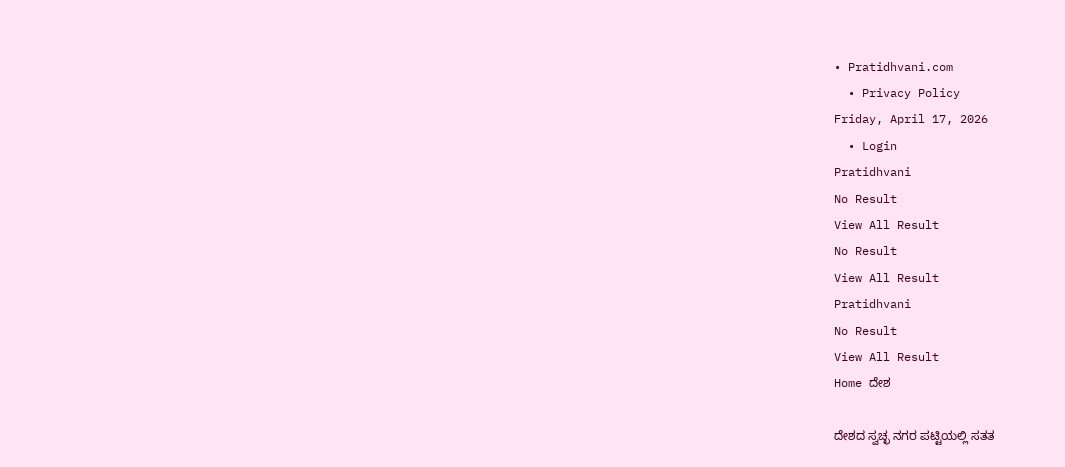• Pratidhvani.com
  • Privacy Policy
Friday, April 17, 2026
  • Login
Pratidhvani
No Result
View All Result
No Result
View All Result
Pratidhvani
No Result
View All Result
Home ದೇಶ

ದೇಶದ ಸ್ವಚ್ಛ ನಗರ ಪಟ್ಟಿಯಲ್ಲಿ ಸತತ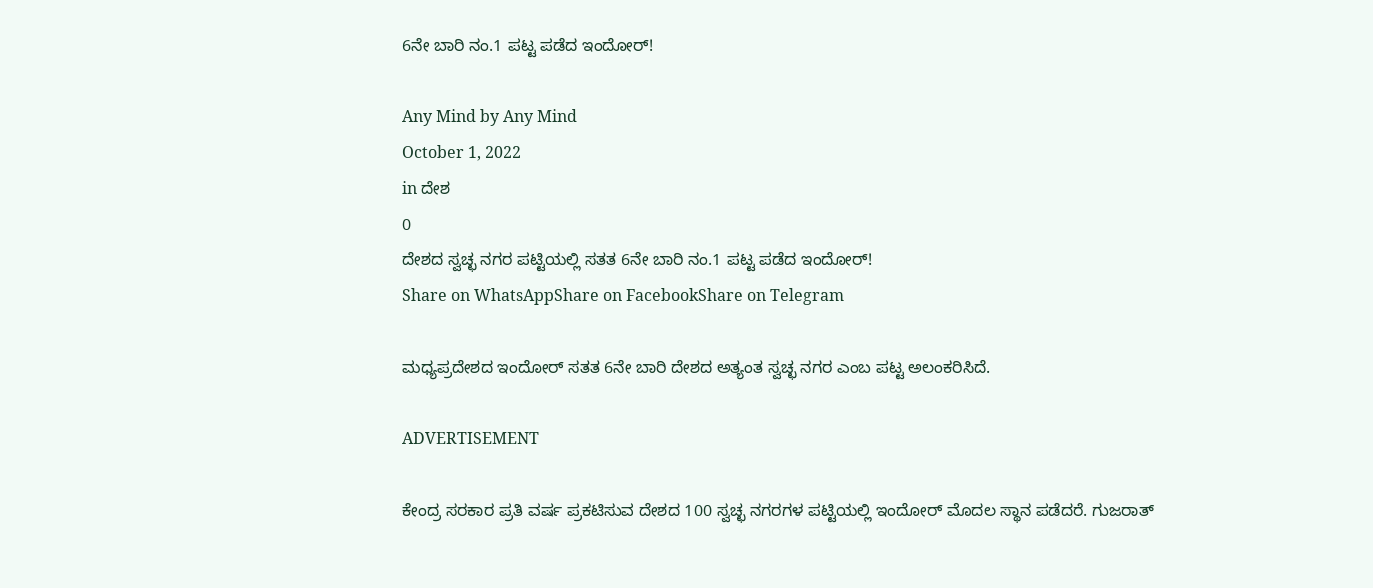6ನೇ ಬಾರಿ ನಂ.1 ಪಟ್ಟ ಪಡೆದ ಇಂದೋರ್!

Any Mind by Any Mind
October 1, 2022
in ದೇಶ
0
ದೇಶದ ಸ್ವಚ್ಛ ನಗರ ಪಟ್ಟಿಯಲ್ಲಿ ಸತತ 6ನೇ ಬಾರಿ ನಂ.1 ಪಟ್ಟ ಪಡೆದ ಇಂದೋರ್!
Share on WhatsAppShare on FacebookShare on Telegram

ಮಧ್ಯಪ್ರದೇಶದ ಇಂದೋರ್‌ ಸತತ 6ನೇ ಬಾರಿ ದೇಶದ ಅತ್ಯಂತ ಸ್ವಚ್ಛ ನಗರ ಎಂಬ ಪಟ್ಟ ಅಲಂಕರಿಸಿದೆ.

ADVERTISEMENT

ಕೇಂದ್ರ ಸರಕಾರ ಪ್ರತಿ ವರ್ಷ ಪ್ರಕಟಿಸುವ ದೇಶದ 100 ಸ್ವಚ್ಛ ನಗರಗಳ ಪಟ್ಟಿಯಲ್ಲಿ ಇಂದೋರ್‌ ಮೊದಲ ಸ್ಥಾನ ಪಡೆದರೆ. ಗುಜರಾತ್‌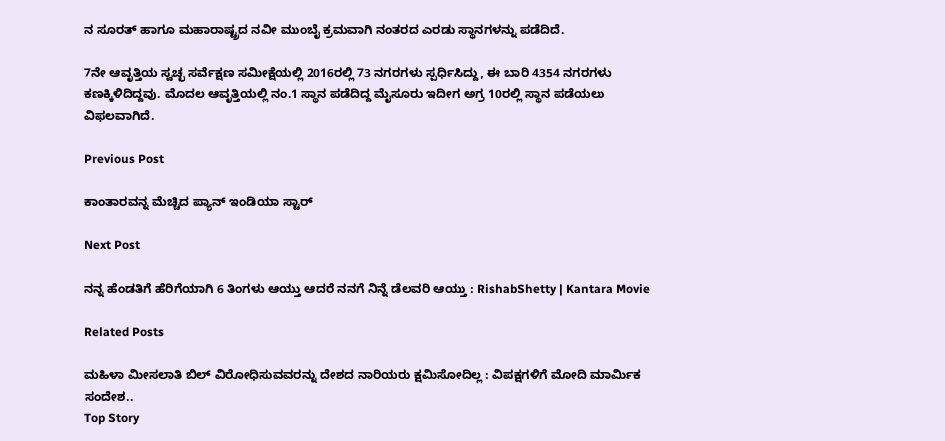ನ ಸೂರತ್‌ ಹಾಗೂ ಮಹಾರಾಷ್ಟ್ರದ ನವೀ ಮುಂಬೈ ಕ್ರಮವಾಗಿ ನಂತರದ ಎರಡು ಸ್ಥಾನಗಳನ್ನು ಪಡೆದಿದೆ.

7ನೇ ಆವೃತ್ತಿಯ ಸ್ವಚ್ಛ ಸರ್ವೆಕ್ಷಣ ಸಮೀಕ್ಷೆಯಲ್ಲಿ 2016ರಲ್ಲಿ 73 ನಗರಗಳು ಸ್ಪರ್ಧಿಸಿದ್ದು, ಈ ಬಾರಿ 4354 ನಗರಗಳು ಕಣಕ್ಕಿಳಿದಿದ್ದವು. ಮೊದಲ ಆವೃತ್ತಿಯಲ್ಲಿ ನಂ.1 ಸ್ಥಾನ ಪಡೆದಿದ್ದ ಮೈಸೂರು ಇದೀಗ ಅಗ್ರ 10ರಲ್ಲಿ ಸ್ಥಾನ ಪಡೆಯಲು ವಿಫಲವಾಗಿದೆ.

Previous Post

ಕಾಂತಾರವನ್ನ ಮೆಚ್ಚಿದ ಪ್ಯಾನ್ ಇಂಡಿಯಾ ಸ್ಟಾರ್

Next Post

ನನ್ನ ಹೆಂಡತಿಗೆ ಹೆರಿಗೆಯಾಗಿ 6 ತಿಂಗಳು ಆಯ್ತು ಆದರೆ ನನಗೆ ನಿನ್ನೆ ಡೆಲವರಿ ಆಯ್ತು : RishabShetty | Kantara Movie

Related Posts

ಮಹಿಳಾ ಮೀಸಲಾತಿ ಬಿಲ್‌ ವಿರೋಧಿಸುವವರನ್ನು ದೇಶದ ನಾರಿಯರು ಕ್ಷಮಿಸೋದಿಲ್ಲ : ವಿಪಕ್ಷಗಳಿಗೆ ಮೋದಿ ಮಾರ್ಮಿಕ ಸಂದೇಶ..
Top Story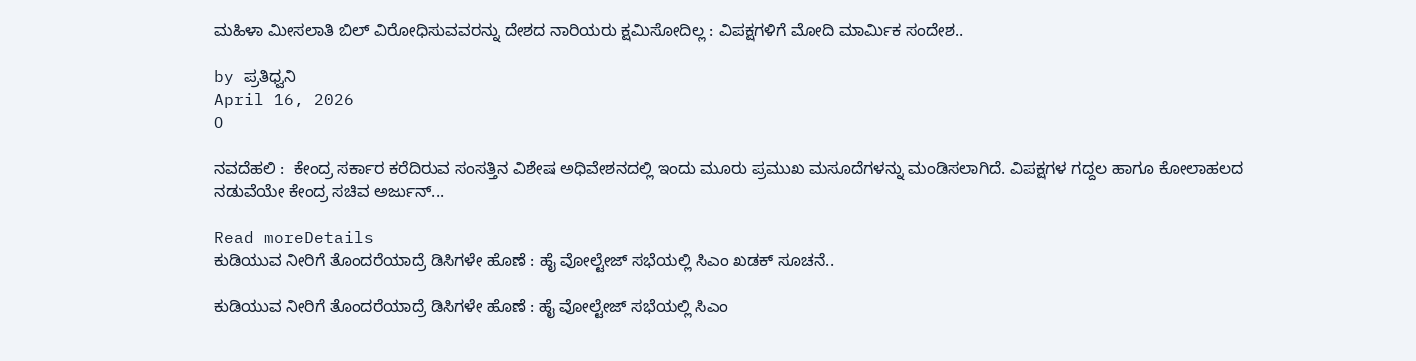ಮಹಿಳಾ ಮೀಸಲಾತಿ ಬಿಲ್‌ ವಿರೋಧಿಸುವವರನ್ನು ದೇಶದ ನಾರಿಯರು ಕ್ಷಮಿಸೋದಿಲ್ಲ : ವಿಪಕ್ಷಗಳಿಗೆ ಮೋದಿ ಮಾರ್ಮಿಕ ಸಂದೇಶ..

by ಪ್ರತಿಧ್ವನಿ
April 16, 2026
0

ನವದೆಹಲಿ :  ಕೇಂದ್ರ ಸರ್ಕಾರ ಕರೆದಿರುವ ಸಂಸತ್ತಿನ ವಿಶೇಷ ಅಧಿವೇಶನದಲ್ಲಿ ಇಂದು ಮೂರು ಪ್ರಮುಖ ಮಸೂದೆಗಳನ್ನು ಮಂಡಿಸಲಾಗಿದೆ. ವಿಪಕ್ಷಗಳ ಗದ್ದಲ ಹಾಗೂ ಕೋಲಾಹಲದ ನಡುವೆಯೇ ಕೇಂದ್ರ ಸಚಿವ ಅರ್ಜುನ್‌...

Read moreDetails
ಕುಡಿಯುವ ನೀರಿಗೆ ತೊಂದರೆಯಾದ್ರೆ ಡಿಸಿಗಳೇ ಹೊಣೆ : ಹೈ ವೋಲ್ಟೇಜ್‌ ಸಭೆಯಲ್ಲಿ ಸಿಎಂ ಖಡಕ್‌ ಸೂಚನೆ..

ಕುಡಿಯುವ ನೀರಿಗೆ ತೊಂದರೆಯಾದ್ರೆ ಡಿಸಿಗಳೇ ಹೊಣೆ : ಹೈ ವೋಲ್ಟೇಜ್‌ ಸಭೆಯಲ್ಲಿ ಸಿಎಂ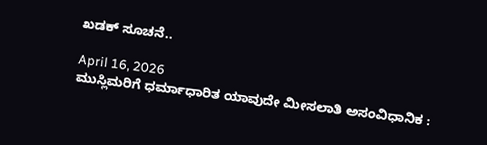ಖಡಕ್‌ ಸೂಚನೆ..

April 16, 2026
ಮುಸ್ಲಿಮರಿಗೆ ಧರ್ಮಾಧಾರಿತ ಯಾವುದೇ ಮೀಸಲಾತಿ ಅಸಂವಿಧಾನಿಕ :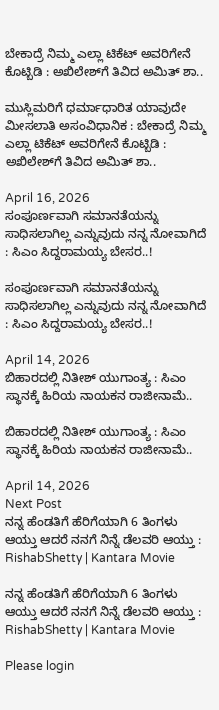ಬೇಕಾದ್ರೆ ನಿಮ್ಮ ಎಲ್ಲಾ ಟಿಕೆಟ್‌ ಅವರಿಗೇನೆ ಕೊಟ್ಬಿಡಿ : ಅಖಿಲೇಶ್‌ಗೆ ತಿವಿದ ಅಮಿತ್ ಶಾ..

ಮುಸ್ಲಿಮರಿಗೆ ಧರ್ಮಾಧಾರಿತ ಯಾವುದೇ ಮೀಸಲಾತಿ ಅಸಂವಿಧಾನಿಕ : ಬೇಕಾದ್ರೆ ನಿಮ್ಮ ಎಲ್ಲಾ ಟಿಕೆಟ್‌ ಅವರಿಗೇನೆ ಕೊಟ್ಬಿಡಿ : ಅಖಿಲೇಶ್‌ಗೆ ತಿವಿದ ಅಮಿತ್ ಶಾ..

April 16, 2026
ಸಂಪೂರ್ಣವಾಗಿ ಸಮಾನತೆಯನ್ನು ಸಾಧಿಸಲಾಗಿಲ್ಲ ಎನ್ನುವುದು ನನ್ನ ನೋವಾಗಿದೆ : ಸಿಎಂ ಸಿದ್ದರಾಮಯ್ಯ ಬೇಸರ..!

ಸಂಪೂರ್ಣವಾಗಿ ಸಮಾನತೆಯನ್ನು ಸಾಧಿಸಲಾಗಿಲ್ಲ ಎನ್ನುವುದು ನನ್ನ ನೋವಾಗಿದೆ : ಸಿಎಂ ಸಿದ್ದರಾಮಯ್ಯ ಬೇಸರ..!

April 14, 2026
ಬಿಹಾರದಲ್ಲಿ ನಿತೀಶ್‌ ಯುಗಾಂತ್ಯ : ಸಿಎಂ ಸ್ಥಾನಕ್ಕೆ ಹಿರಿಯ ನಾಯಕನ ರಾಜೀನಾಮೆ..

ಬಿಹಾರದಲ್ಲಿ ನಿತೀಶ್‌ ಯುಗಾಂತ್ಯ : ಸಿಎಂ ಸ್ಥಾನಕ್ಕೆ ಹಿರಿಯ ನಾಯಕನ ರಾಜೀನಾಮೆ..

April 14, 2026
Next Post
ನನ್ನ ಹೆಂಡತಿಗೆ ಹೆರಿಗೆಯಾಗಿ 6 ತಿಂಗಳು ಆಯ್ತು ಆದರೆ ನನಗೆ ನಿನ್ನೆ ಡೆಲವರಿ ಆಯ್ತು : RishabShetty | Kantara Movie

ನನ್ನ ಹೆಂಡತಿಗೆ ಹೆರಿಗೆಯಾಗಿ 6 ತಿಂಗಳು ಆಯ್ತು ಆದರೆ ನನಗೆ ನಿನ್ನೆ ಡೆಲವರಿ ಆಯ್ತು : RishabShetty | Kantara Movie

Please login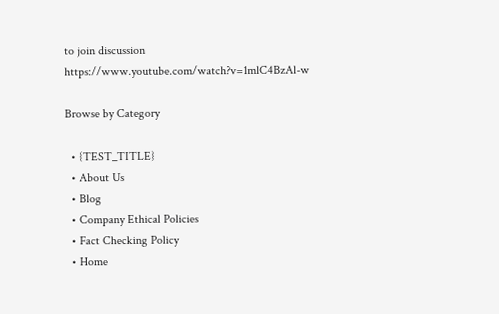to join discussion
https://www.youtube.com/watch?v=1mlC4BzAl-w

Browse by Category

  • {TEST_TITLE}
  • About Us
  • Blog
  • Company Ethical Policies
  • Fact Checking Policy
  • Home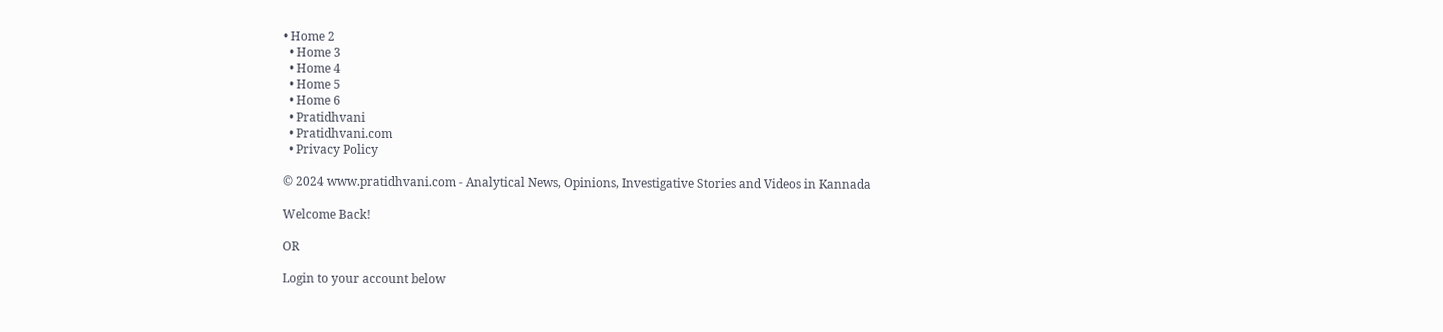• Home 2
  • Home 3
  • Home 4
  • Home 5
  • Home 6
  • Pratidhvani
  • Pratidhvani.com
  • Privacy Policy

© 2024 www.pratidhvani.com - Analytical News, Opinions, Investigative Stories and Videos in Kannada

Welcome Back!

OR

Login to your account below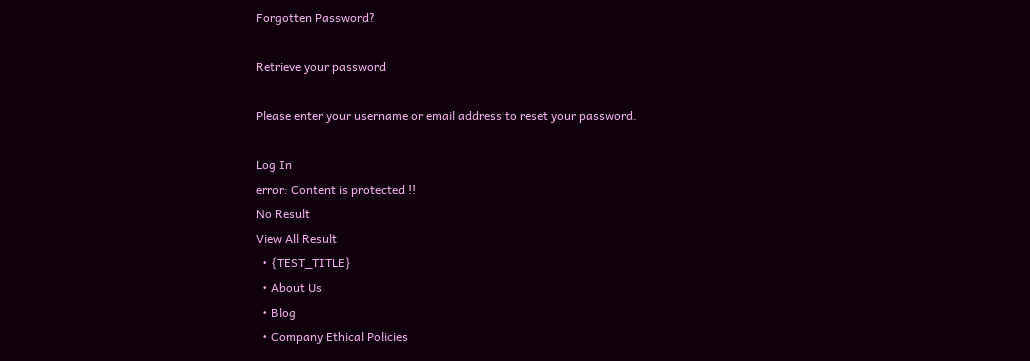Forgotten Password?

Retrieve your password

Please enter your username or email address to reset your password.

Log In
error: Content is protected !!
No Result
View All Result
  • {TEST_TITLE}
  • About Us
  • Blog
  • Company Ethical Policies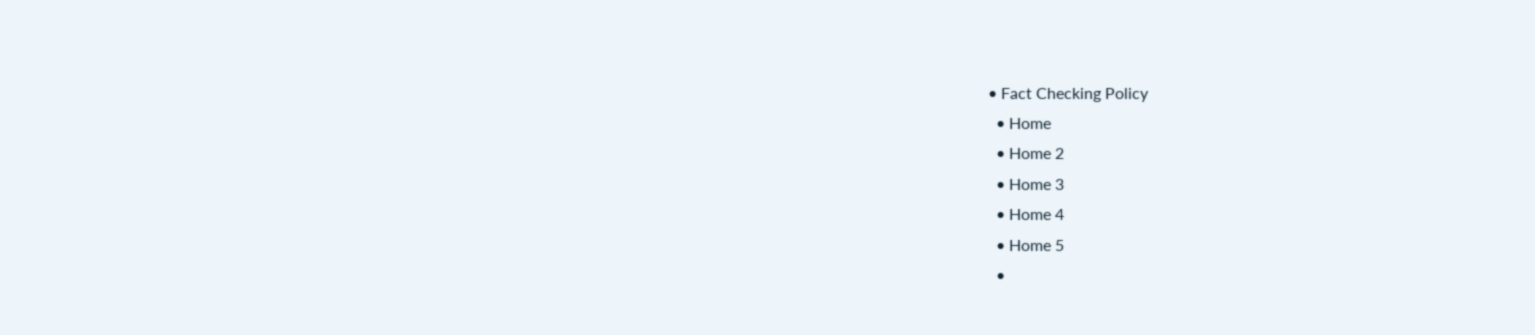• Fact Checking Policy
  • Home
  • Home 2
  • Home 3
  • Home 4
  • Home 5
  •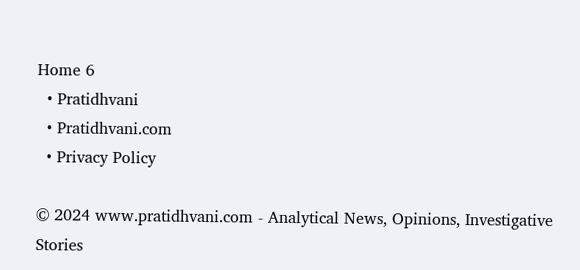Home 6
  • Pratidhvani
  • Pratidhvani.com
  • Privacy Policy

© 2024 www.pratidhvani.com - Analytical News, Opinions, Investigative Stories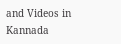and Videos in Kannada